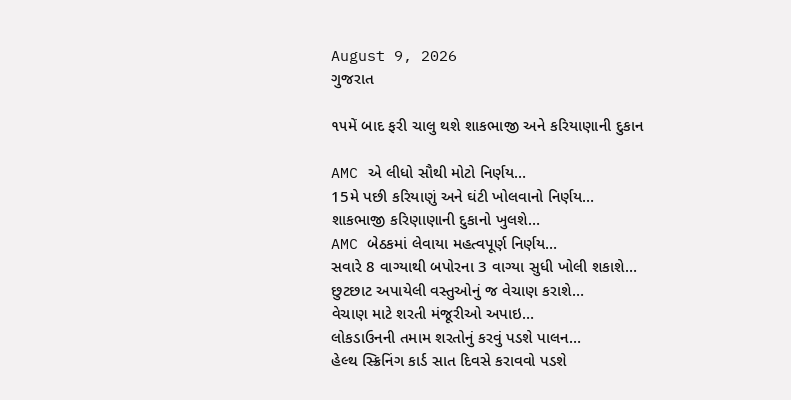August 9, 2026
ગુજરાત

૧૫મેં બાદ ફરી ચાલુ થશે શાકભાજી અને કરિયાણાની દુકાન

AMC એ લીધો સૌથી મોટો નિર્ણય…
15મે પછી કરિયાણું અને ઘંટી ખોલવાનો નિર્ણય…
શાકભાજી કરિણાણાની દુકાનો ખુલશે…
AMC બેઠકમાં લેવાયા મહત્વપૂર્ણ નિર્ણય…
સવારે 8 વાગ્યાથી બપોરના 3 વાગ્યા સુધી ખોલી શકાશે…
છુટછાટ અપાયેલી વસ્તુઓનું જ વેચાણ કરાશે…
વેચાણ માટે શરતી મંજૂરીઓ અપાઇ…
લોકડાઉનની તમામ શરતોનું કરવું પડશે પાલન…
હેલ્થ સ્ક્રિનિંગ કાર્ડ સાત દિવસે કરાવવો પડશે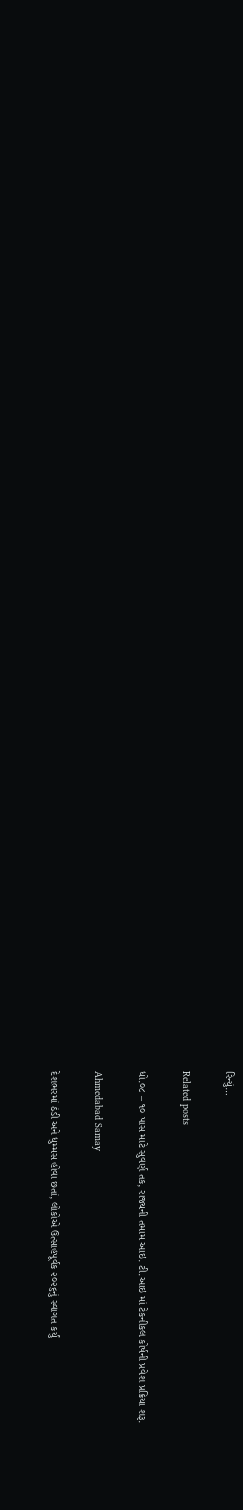રિન્યું…

Related posts

ધો.૦૮ – ૧૦ પાસ માટે સુવર્ણ તક, રાજ્યની તમામ આઇ. ટી.આઇ માં ટેકનીકલ કોર્ષની પ્રવેશ પ્રક્રિયા શરૂ.

Ahmedabad Samay

દેશભરમાં ઠંડી અને ધુમ્‍મસ હોવા છતાં, લોકોએ ઉત્‍સાહપૂર્વક ૨૦૨૬નું સ્‍વાગત કર્યું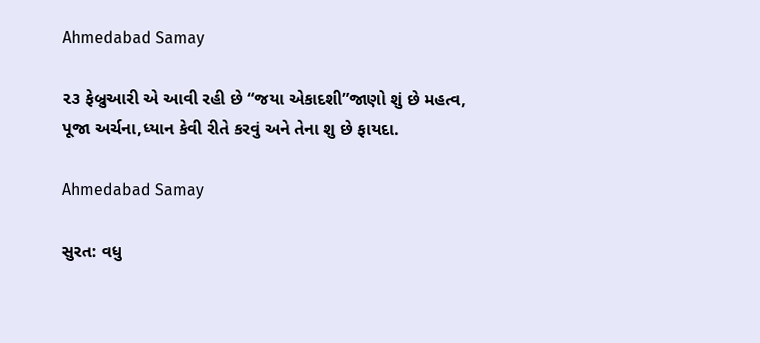Ahmedabad Samay

૨૩ ફેબ્રુઆરી એ આવી રહી છે “જયા એકાદશી”જાણો શું છે મહત્વ, પૂજા અર્ચના,ધ્યાન કેવી રીતે કરવું અને તેના શુ છે ફાયદા.

Ahmedabad Samay

સુરત: વધુ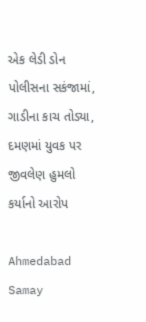એક લેડી ડોન પોલીસના સકંજામાં, ગાડીના કાચ તોડ્યા, દમણમાં યુવક પર જીવલેણ હુમલો કર્યાનો આરોપ

Ahmedabad Samay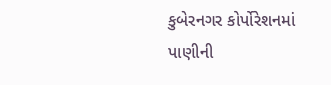કુબેરનગર કોર્પોરેશનમાં પાણીની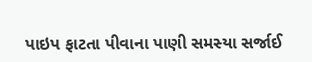પાઇપ ફાટતા પીવાના પાણી સમસ્યા સર્જાઈ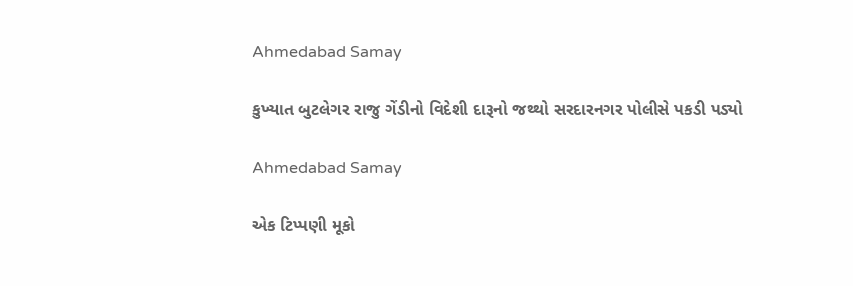Ahmedabad Samay

કુખ્યાત બુટલેગર રાજુ ગેંડીનો વિદેશી દારૂનો જથ્થો સરદારનગર પોલીસે પકડી પડ્યો

Ahmedabad Samay

એક ટિપ્પણી મૂકો